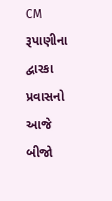CM રૂપાણીના દ્વારકા પ્રવાસનો આજે બીજો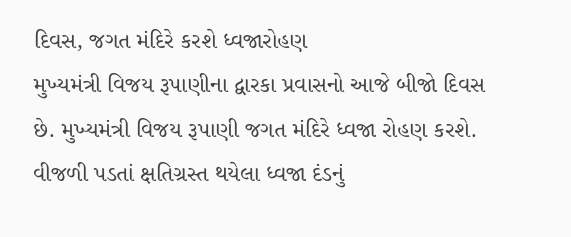દિવસ, જગત મંદિરે કરશે ધ્વજારોહણ
મુખ્યમંત્રી વિજય રૂપાણીના દ્વારકા પ્રવાસનો આજે બીજો દિવસ છે. મુખ્યમંત્રી વિજય રૂપાણી જગત મંદિરે ધ્વજા રોહણ કરશે. વીજળી પડતાં ક્ષતિગ્રસ્ત થયેલા ધ્વજા દંડનું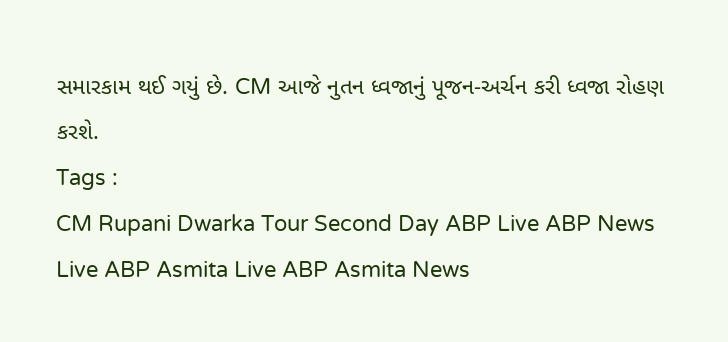સમારકામ થઈ ગયું છે. CM આજે નુતન ધ્વજાનું પૂજન-અર્ચન કરી ધ્વજા રોહણ કરશે.
Tags :
CM Rupani Dwarka Tour Second Day ABP Live ABP News Live ABP Asmita Live ABP Asmita News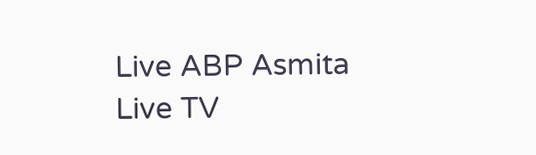Live ABP Asmita Live TV